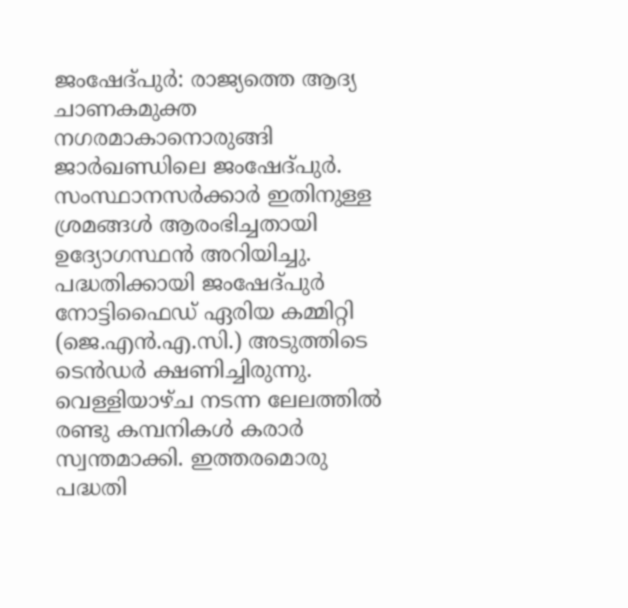ജംഷേദ്പുർ: രാജ്യത്തെ ആദ്യ ചാണകമുക്ത നഗരമാകാനൊരുങ്ങി ജാർഖണ്ഡിലെ ജംഷേദ്പുർ. സംസ്ഥാനസർക്കാർ ഇതിനുള്ള ശ്രമങ്ങൾ ആരംഭിച്ചതായി ഉദ്യോഗസ്ഥൻ അറിയിച്ചു. പദ്ധതിക്കായി ജംഷേദ്പുർ നോട്ടിഫൈഡ് ഏരിയ കമ്മിറ്റി (ജെ.എൻ.എ.സി.) അടുത്തിടെ ടെൻഡർ ക്ഷണിച്ചിരുന്നു. വെള്ളിയാഴ്ച നടന്ന ലേലത്തിൽ രണ്ടു കമ്പനികൾ കരാർ സ്വന്തമാക്കി. ഇത്തരമൊരു പദ്ധതി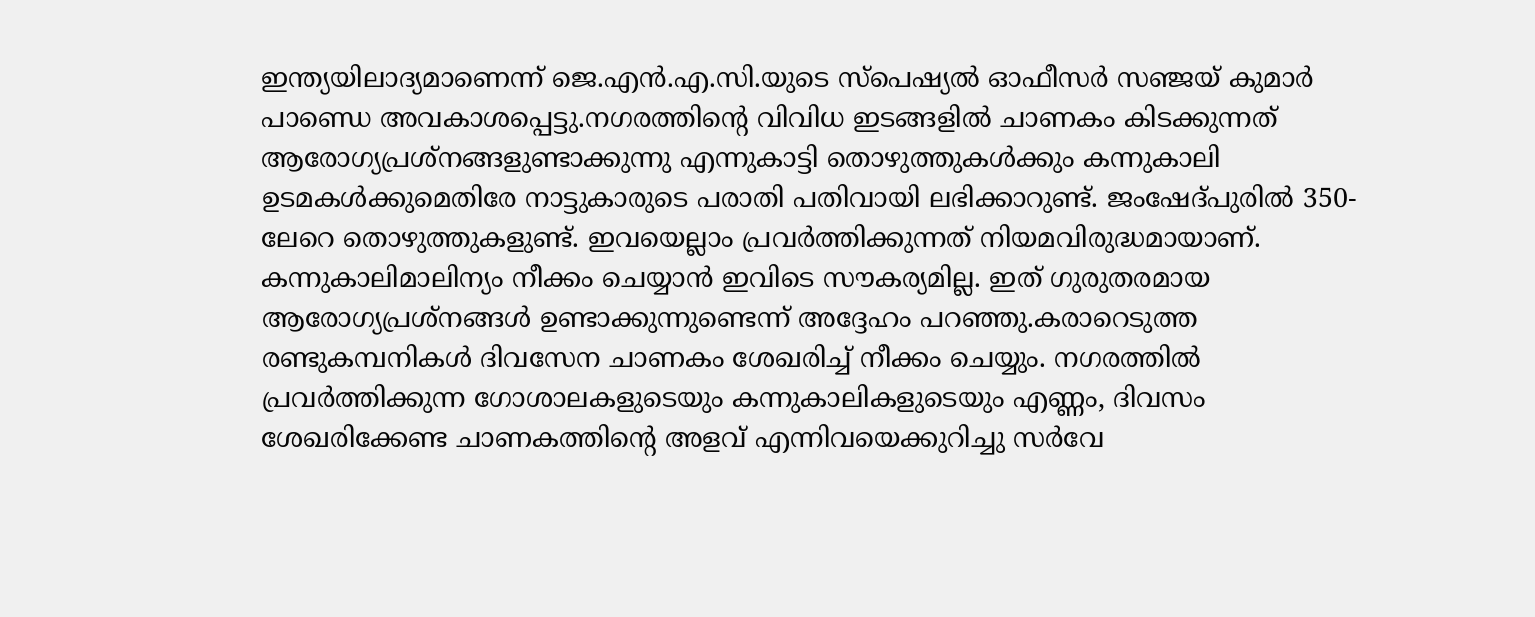ഇന്ത്യയിലാദ്യമാണെന്ന് ജെ.എൻ.എ.സി.യുടെ സ്പെഷ്യൽ ഓഫീസർ സഞ്ജയ് കുമാർ പാണ്ഡെ അവകാശപ്പെട്ടു.നഗരത്തിന്റെ വിവിധ ഇടങ്ങളിൽ ചാണകം കിടക്കുന്നത് ആരോഗ്യപ്രശ്നങ്ങളുണ്ടാക്കുന്നു എന്നുകാട്ടി തൊഴുത്തുകൾക്കും കന്നുകാലി ഉടമകൾക്കുമെതിരേ നാട്ടുകാരുടെ പരാതി പതിവായി ലഭിക്കാറുണ്ട്. ജംഷേദ്പുരിൽ 350-ലേറെ തൊഴുത്തുകളുണ്ട്. ഇവയെല്ലാം പ്രവർത്തിക്കുന്നത് നിയമവിരുദ്ധമായാണ്. കന്നുകാലിമാലിന്യം നീക്കം ചെയ്യാൻ ഇവിടെ സൗകര്യമില്ല. ഇത് ഗുരുതരമായ ആരോഗ്യപ്രശ്നങ്ങൾ ഉണ്ടാക്കുന്നുണ്ടെന്ന് അദ്ദേഹം പറഞ്ഞു.കരാറെടുത്ത രണ്ടുകമ്പനികൾ ദിവസേന ചാണകം ശേഖരിച്ച് നീക്കം ചെയ്യും. നഗരത്തിൽ പ്രവർത്തിക്കുന്ന ഗോശാലകളുടെയും കന്നുകാലികളുടെയും എണ്ണം, ദിവസം ശേഖരിക്കേണ്ട ചാണകത്തിന്റെ അളവ് എന്നിവയെക്കുറിച്ചു സർവേ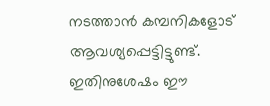നടത്താൻ കമ്പനികളോട് ആവശ്യപ്പെട്ടിട്ടുണ്ട്. ഇതിനുശേഷം ഈ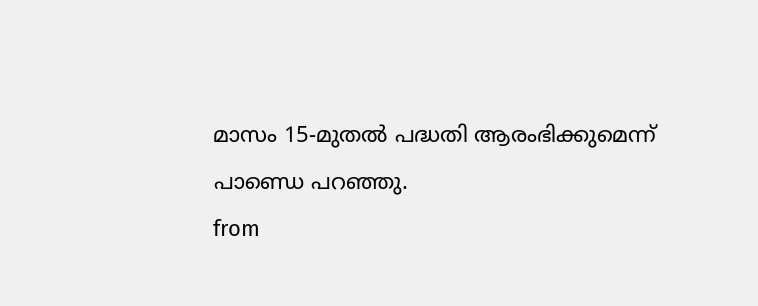മാസം 15-മുതൽ പദ്ധതി ആരംഭിക്കുമെന്ന് പാണ്ഡെ പറഞ്ഞു.
from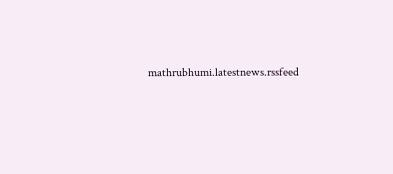mathrubhumi.latestnews.rssfeed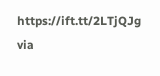https://ift.tt/2LTjQJg
via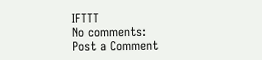IFTTT
No comments:
Post a Comment